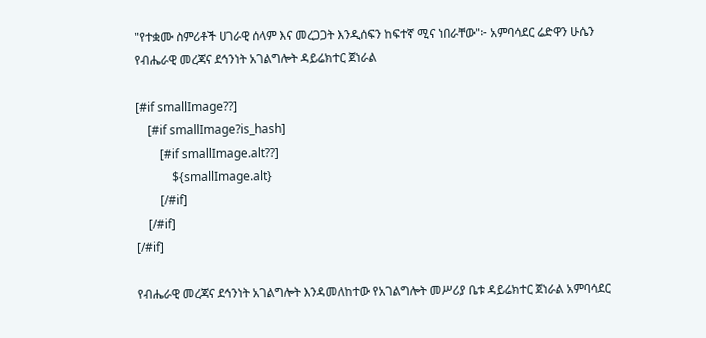"የተቋሙ ስምሪቶች ሀገራዊ ሰላም እና መረጋጋት እንዲሰፍን ከፍተኛ ሚና ነበራቸው"፦ አምባሳደር ሬድዋን ሁሴን የብሔራዊ መረጃና ደኅንነት አገልግሎት ዳይሬክተር ጀነራል

[#if smallImage??]
    [#if smallImage?is_hash]
        [#if smallImage.alt??]
            ${smallImage.alt}
        [/#if]
    [/#if]
[/#if]

የብሔራዊ መረጃና ደኅንነት አገልግሎት እንዳመለከተው የአገልግሎት መሥሪያ ቤቱ ዳይሬክተር ጀነራል አምባሳደር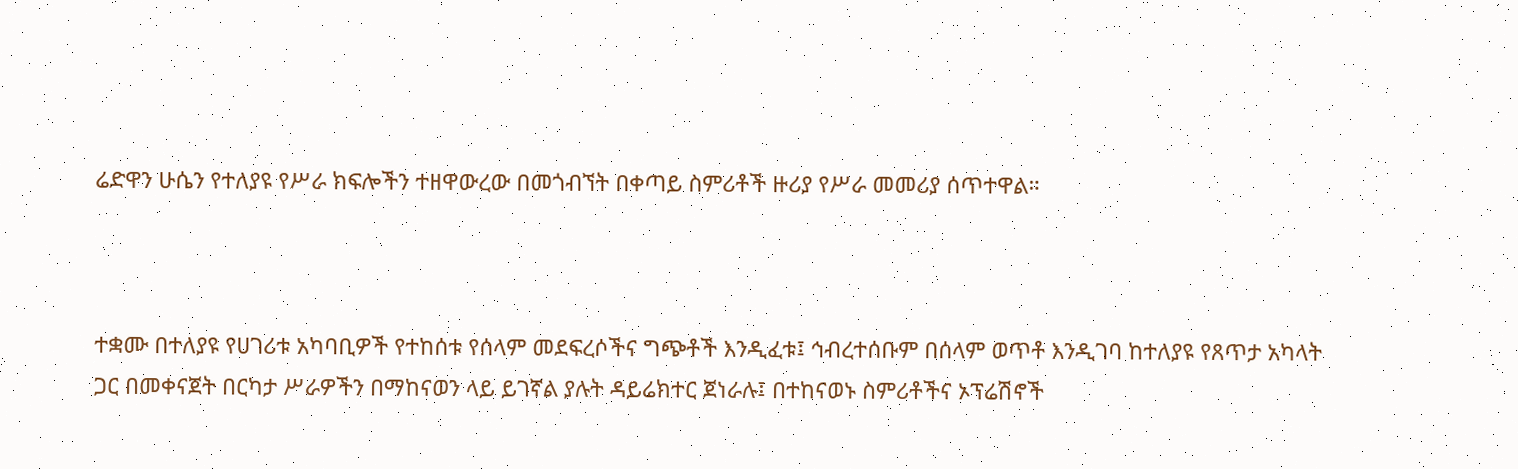ሬድዋን ሁሴን የተለያዩ የሥራ ክፍሎችን ተዘዋውረው በመጎብኘት በቀጣይ ስምሪቶች ዙሪያ የሥራ መመሪያ ሰጥተዋል።



ተቋሙ በተለያዩ የሀገሪቱ አካባቢዎች የተከሰቱ የሰላም መደፍረሶችና ግጭቶች እንዲፈቱ፤ ኅብረተሰቡም በሰላም ወጥቶ እንዲገባ ከተለያዩ የጸጥታ አካላት ጋር በመቀናጀት በርካታ ሥራዎችን በማከናወን ላይ ይገኛል ያሉት ዳይሬክተር ጀነራሉ፤ በተከናወኑ ስምሪቶችና ኦፕሬሽኖች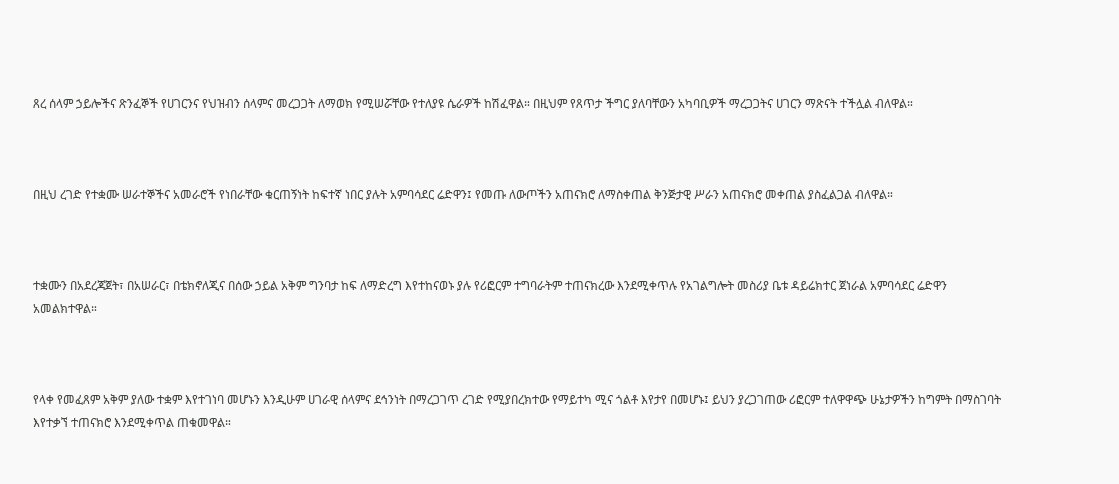ጸረ ሰላም ኃይሎችና ጽንፈኞች የሀገርንና የህዝብን ሰላምና መረጋጋት ለማወክ የሚሠሯቸው የተለያዩ ሴራዎች ከሽፈዋል። በዚህም የጸጥታ ችግር ያለባቸውን አካባቢዎች ማረጋጋትና ሀገርን ማጽናት ተችሏል ብለዋል።



በዚህ ረገድ የተቋሙ ሠራተኞችና አመራሮች የነበራቸው ቁርጠኝነት ከፍተኛ ነበር ያሉት አምባሳደር ሬድዋን፤ የመጡ ለውጦችን አጠናክሮ ለማስቀጠል ቅንጅታዊ ሥራን አጠናክሮ መቀጠል ያስፈልጋል ብለዋል።



ተቋሙን በአደረጃጀት፣ በአሠራር፣ በቴክኖለጂና በሰው ኃይል አቅም ግንባታ ከፍ ለማድረግ እየተከናወኑ ያሉ የሪፎርም ተግባራትም ተጠናክረው እንደሚቀጥሉ የአገልግሎት መስሪያ ቤቱ ዳይሬክተር ጀነራል አምባሳደር ሬድዋን አመልክተዋል።



የላቀ የመፈጸም አቅም ያለው ተቋም እየተገነባ መሆኑን እንዲሁም ሀገራዊ ሰላምና ደኅንነት በማረጋገጥ ረገድ የሚያበረክተው የማይተካ ሚና ጎልቶ እየታየ በመሆኑ፤ ይህን ያረጋገጠው ሪፎርም ተለዋዋጭ ሁኔታዎችን ከግምት በማስገባት እየተቃኘ ተጠናክሮ እንደሚቀጥል ጠቁመዋል።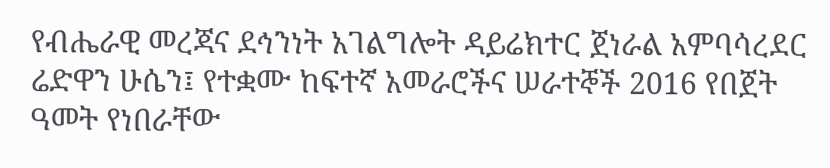የብሔራዊ መረጃና ደኅንነት አገልግሎት ዳይሬክተር ጀነራል አምባሳረደር ሬድዋን ሁሴን፤ የተቋሙ ከፍተኛ አመራሮችና ሠራተኞች 2016 የበጀት ዓመት የነበራቸው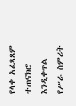የላቀ አፈጻጸም ተጠናክሮ እንዲቀጥል የሥራ ስምሪት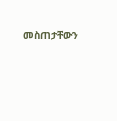መስጠታቸውን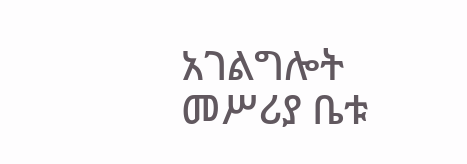አገልግሎት መሥሪያ ቤቱ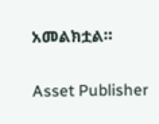አመልክቷል።

Asset Publisher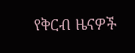የቅርብ ዜናዎች